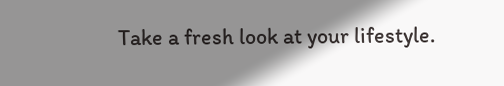Take a fresh look at your lifestyle.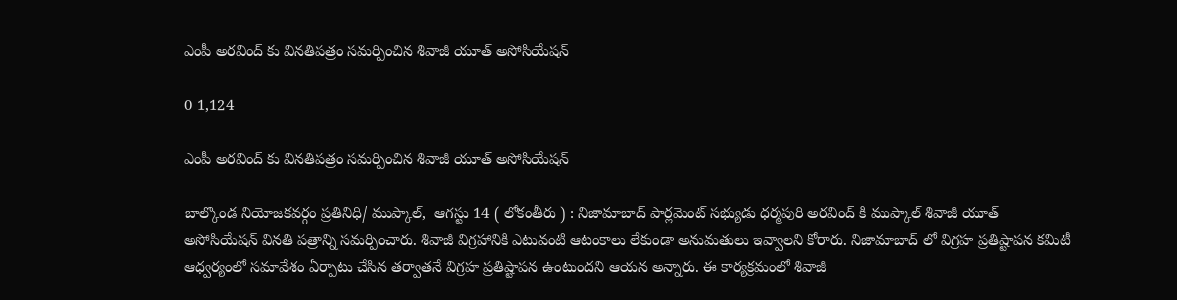ఎంపీ అరవింద్ కు వినతిపత్రం సమర్పించిన శివాజీ యూత్ అసోసియేషన్

0 1,124

ఎంపీ అరవింద్ కు వినతిపత్రం సమర్పించిన శివాజీ యూత్ అసోసియేషన్

బాల్కొండ నియోజకవర్గం ప్రతినిధి/ ముప్కాల్,  ఆగస్టు 14 ( లోకంతీరు ) : నిజామాబాద్ పార్లమెంట్ సభ్యుడు ధర్మపురి అరవింద్ కి ముప్కాల్ శివాజీ యూత్ అసోసియేషన్ వినతి పత్రాన్ని సమర్పించారు. శివాజీ విగ్రహానికి ఎటువంటి ఆటంకాలు లేకుండా అనుమతులు ఇవ్వాలని కోరారు. నిజామాబాద్ లో విగ్రహ ప్రతిష్టాపన కమిటీ ఆధ్వర్యంలో సమావేశం ఏర్పాటు చేసిన తర్వాతనే విగ్రహ ప్రతిష్టాపన ఉంటుందని ఆయన అన్నారు. ఈ కార్యక్రమంలో శివాజీ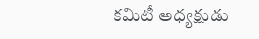కమిటీ అధ్యక్షుడు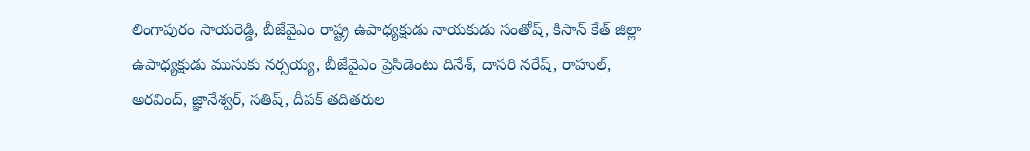లింగాపురం సాయరెడ్డి, బీజేవైఎం రాష్ట్ర ఉపాధ్యక్షుడు నాయకుడు సంతోష్, కిసాన్ కేత్ జిల్లా ఉపాధ్యక్షుడు ముసుకు నర్సయ్య, బీజేవైఎం ప్రెసిడెంటు దినేశ్, దాసరి నరేష్, రాహుల్, అరవింద్, జ్ఞానేశ్వర్, సతిష్, దీపక్ తదితరుల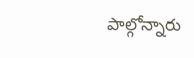పాల్గోన్నారు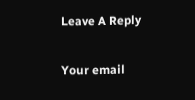Leave A Reply

Your email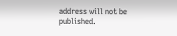address will not be published.